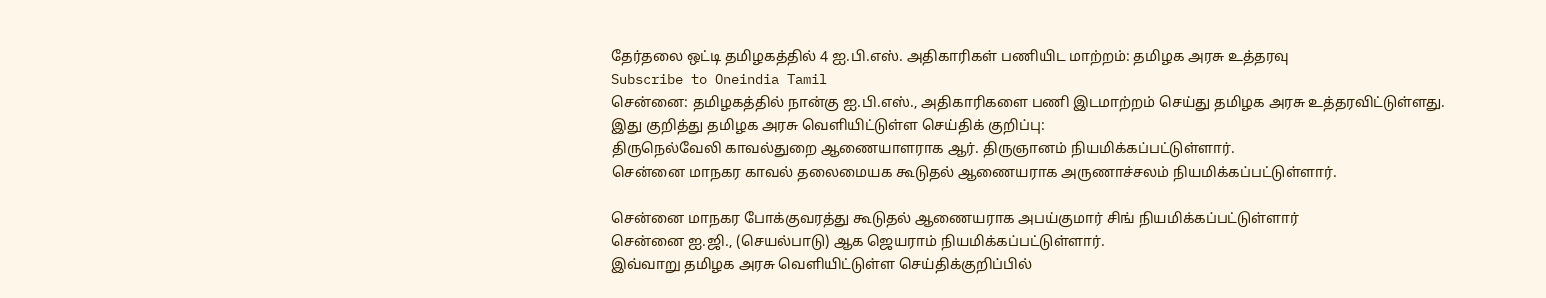தேர்தலை ஒட்டி தமிழகத்தில் 4 ஐ.பி.எஸ். அதிகாரிகள் பணியிட மாற்றம்: தமிழக அரசு உத்தரவு
Subscribe to Oneindia Tamil
சென்னை: தமிழகத்தில் நான்கு ஐ.பி.எஸ்., அதிகாரிகளை பணி இடமாற்றம் செய்து தமிழக அரசு உத்தரவிட்டுள்ளது.
இது குறித்து தமிழக அரசு வெளியிட்டுள்ள செய்திக் குறிப்பு:
திருநெல்வேலி காவல்துறை ஆணையாளராக ஆர். திருஞானம் நியமிக்கப்பட்டுள்ளார்.
சென்னை மாநகர காவல் தலைமையக கூடுதல் ஆணையராக அருணாச்சலம் நியமிக்கப்பட்டுள்ளார்.

சென்னை மாநகர போக்குவரத்து கூடுதல் ஆணையராக அபய்குமார் சிங் நியமிக்கப்பட்டுள்ளார்
சென்னை ஐ.ஜி., (செயல்பாடு) ஆக ஜெயராம் நியமிக்கப்பட்டுள்ளார்.
இவ்வாறு தமிழக அரசு வெளியிட்டுள்ள செய்திக்குறிப்பில்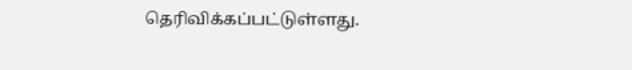தெரிவிக்கப்பட்டுள்ளது.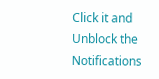Click it and Unblock the Notifications